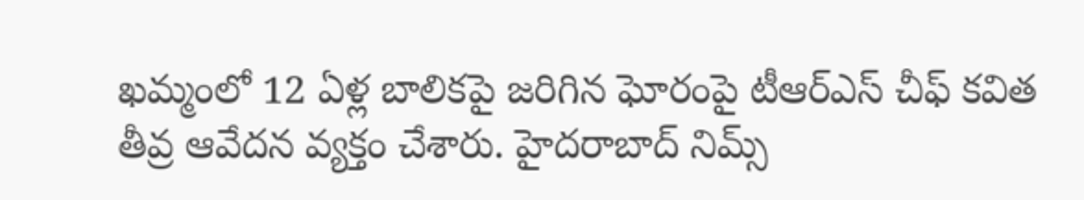ఖమ్మంలో 12 ఏళ్ల బాలికపై జరిగిన ఘోరంపై టీఆర్ఎస్ చీఫ్ కవిత తీవ్ర ఆవేదన వ్యక్తం చేశారు. హైదరాబాద్ నిమ్స్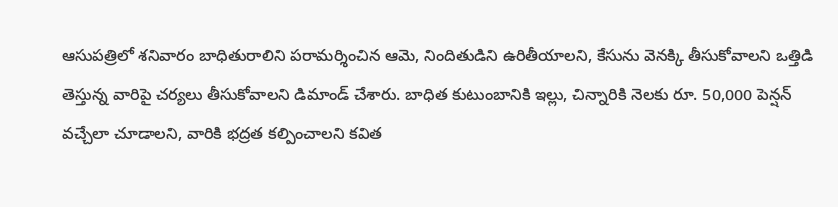ఆసుపత్రిలో శనివారం బాధితురాలిని పరామర్శించిన ఆమె, నిందితుడిని ఉరితీయాలని, కేసును వెనక్కి తీసుకోవాలని ఒత్తిడి తెస్తున్న వారిపై చర్యలు తీసుకోవాలని డిమాండ్ చేశారు. బాధిత కుటుంబానికి ఇల్లు, చిన్నారికి నెలకు రూ. 50,000 పెన్షన్ వచ్చేలా చూడాలని, వారికి భద్రత కల్పించాలని కవిత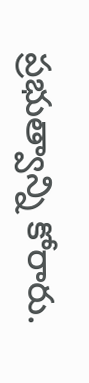ప్రభుత్వాన్ని కోరారు.